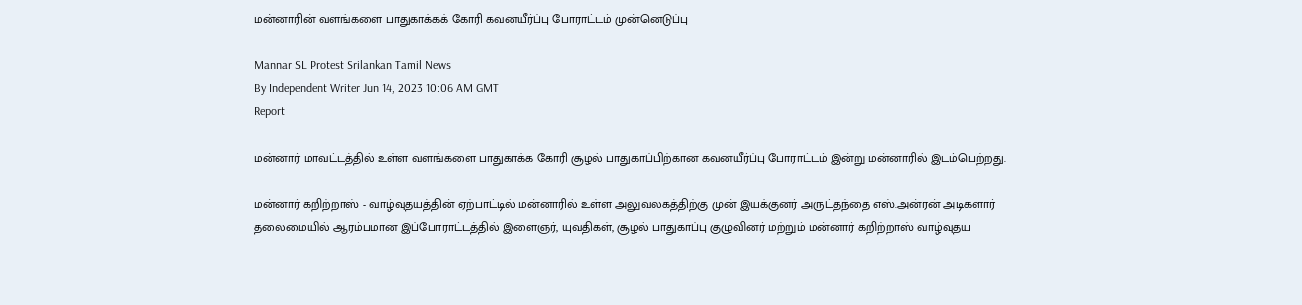மன்னாரின் வளங்களை பாதுகாக்கக் கோரி கவனயீர்ப்பு போராட்டம் முன்னெடுப்பு

Mannar SL Protest Srilankan Tamil News
By Independent Writer Jun 14, 2023 10:06 AM GMT
Report

மன்னார் மாவட்டத்தில் உள்ள வளங்களை பாதுகாக்க கோரி சூழல் பாதுகாப்பிற்கான கவனயீர்ப்பு போராட்டம் இன்று மன்னாரில் இடம்பெற்றது.

மன்னார் கறிற்றாஸ் - வாழ்வுதயத்தின் ஏற்பாட்டில் மன்னாரில் உள்ள அலுவலகத்திற்கு முன் இயக்குனர் அருட்தந்தை எஸ்.அன்ரன் அடிகளார் தலைமையில் ஆரம்பமான இப்போராட்டத்தில் இளைஞர், யுவதிகள், சூழல் பாதுகாப்பு குழுவினர் மற்றும் மன்னார் கறிற்றாஸ் வாழ்வுதய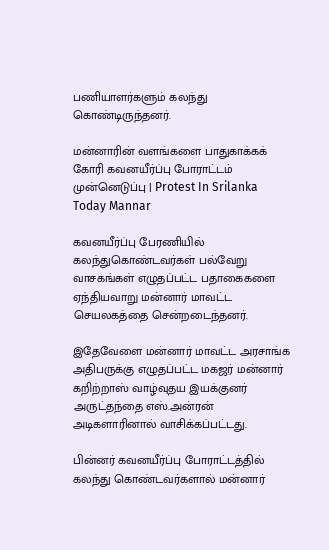பணியாளர்களும் கலந்து கொண்டிருந்தனர்.

மன்னாரின் வளங்களை பாதுகாக்கக் கோரி கவனயீர்ப்பு போராட்டம் முன்னெடுப்பு | Protest In Srilanka Today Mannar

கவனயீர்ப்பு பேரணியில் கலந்துகொண்டவர்கள் பல்வேறு வாசகங்கள் எழுதப்பட்ட பதாகைகளை ஏந்தியவாறு மன்னார் மாவட்ட செயலகத்தை சென்றடைந்தனர்.

இதேவேளை மன்னார் மாவட்ட அரசாங்க அதிபருக்கு எழுதப்பட்ட மகஜர் மன்னார் கறிற்றாஸ் வாழ்வுதய இயக்குனர் அருட்தந்தை எஸ்.அன்ரன் அடிகளாரினால் வாசிக்கப்பட்டது.

பின்னர் கவனயீர்ப்பு போராட்டத்தில் கலந்து கொண்டவர்களால் மன்னார்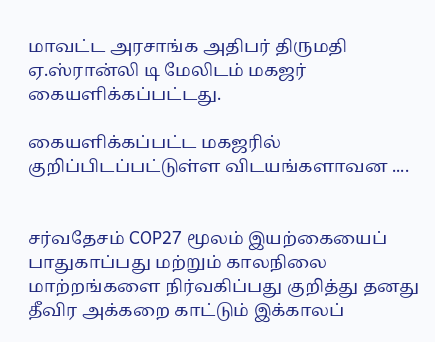மாவட்ட அரசாங்க அதிபர் திருமதி ஏ.ஸ்ரான்லி டி மேலிடம் மகஜர் கையளிக்கப்பட்டது.

கையளிக்கப்பட்ட மகஜரில் குறிப்பிடப்பட்டுள்ள விடயங்களாவன ....


சர்வதேசம் COP27 மூலம் இயற்கையைப் பாதுகாப்பது மற்றும் காலநிலை மாற்றங்களை நிர்வகிப்பது குறித்து தனது தீவிர அக்கறை காட்டும் இக்காலப்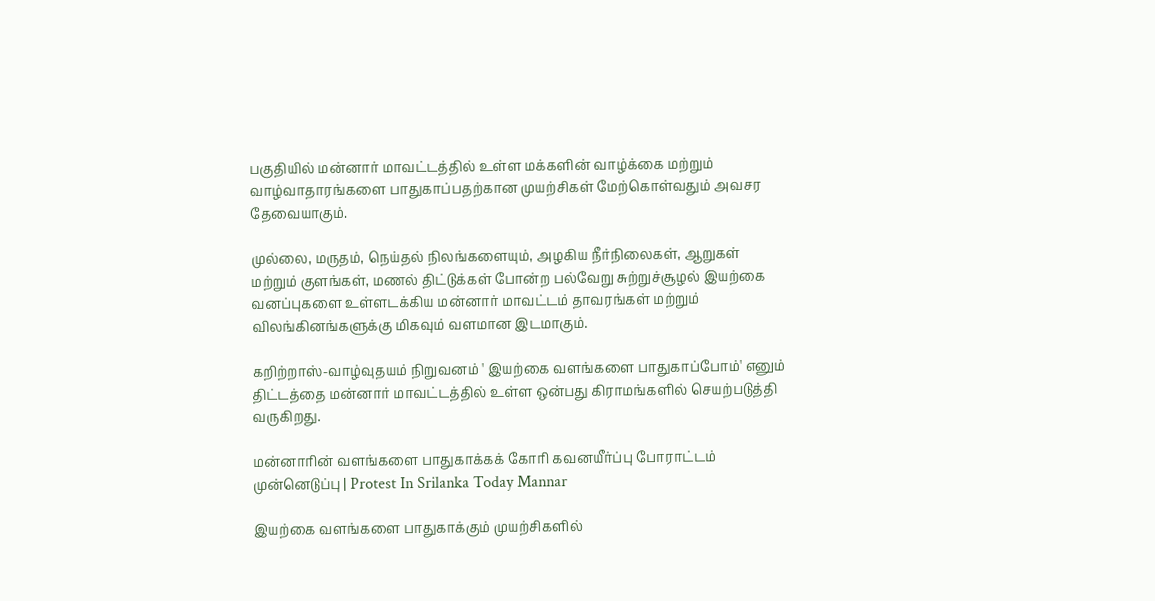பகுதியில் மன்னார் மாவட்டத்தில் உள்ள மக்களின் வாழ்க்கை மற்றும் வாழ்வாதாரங்களை பாதுகாப்பதற்கான முயற்சிகள் மேற்கொள்வதும் அவசர தேவையாகும்.

முல்லை, மருதம், நெய்தல் நிலங்களையும், அழகிய நீர்நிலைகள், ஆறுகள் மற்றும் குளங்கள், மணல் திட்டுக்கள் போன்ற பல்வேறு சுற்றுச்சூழல் இயற்கை வனப்புகளை உள்ளடக்கிய மன்னார் மாவட்டம் தாவரங்கள் மற்றும் விலங்கினங்களுக்கு மிகவும் வளமான இடமாகும்.

கறிற்றாஸ்-வாழ்வுதயம் நிறுவனம் ' இயற்கை வளங்களை பாதுகாப்போம்' எனும் திட்டத்தை மன்னார் மாவட்டத்தில் உள்ள ஒன்பது கிராமங்களில் செயற்படுத்தி வருகிறது.

மன்னாரின் வளங்களை பாதுகாக்கக் கோரி கவனயீர்ப்பு போராட்டம் முன்னெடுப்பு | Protest In Srilanka Today Mannar

இயற்கை வளங்களை பாதுகாக்கும் முயற்சிகளில்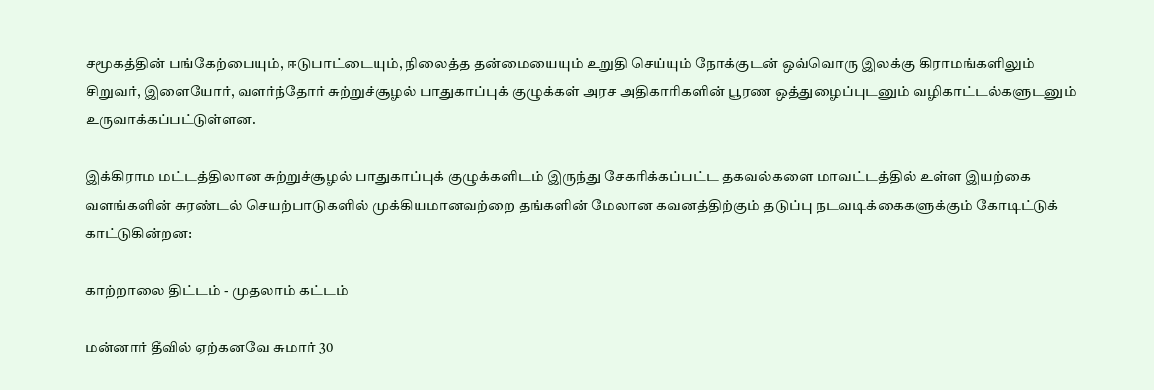சமூகத்தின் பங்கேற்பையும், ஈடுபாட்டையும், நிலைத்த தன்மையையும் உறுதி செய்யும் நோக்குடன் ஒவ்வொரு இலக்கு கிராமங்களிலும் சிறுவர், இளையோர், வளர்ந்தோர் சுற்றுச்சூழல் பாதுகாப்புக் குழுக்கள் அரச அதிகாரிகளின் பூரண ஒத்துழைப்புடனும் வழிகாட்டல்களுடனும் உருவாக்கப்பட்டுள்ளன.

இக்கிராம மட்டத்திலான சுற்றுச்சூழல் பாதுகாப்புக் குழுக்களிடம் இருந்து சேகரிக்கப்பட்ட தகவல்களை மாவட்டத்தில் உள்ள இயற்கை வளங்களின் சுரண்டல் செயற்பாடுகளில் முக்கியமானவற்றை தங்களின் மேலான கவனத்திற்கும் தடுப்பு நடவடிக்கைகளுக்கும் கோடிட்டுக் காட்டுகின்றன:

காற்றாலை திட்டம் - முதலாம் கட்டம்

மன்னார் தீவில் ஏற்கனவே சுமார் 30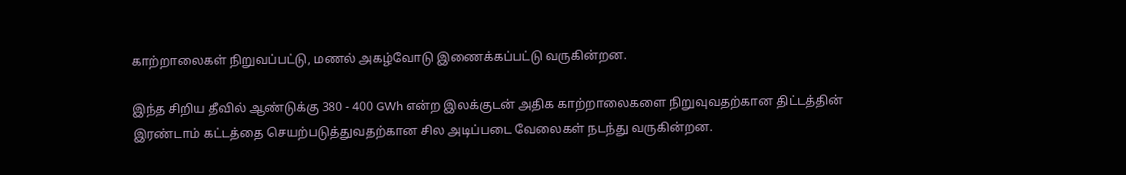காற்றாலைகள் நிறுவப்பட்டு, மணல் அகழ்வோடு இணைக்கப்பட்டு வருகின்றன.

இந்த சிறிய தீவில் ஆண்டுக்கு 380 - 400 GWh என்ற இலக்குடன் அதிக காற்றாலைகளை நிறுவுவதற்கான திட்டத்தின் இரண்டாம் கட்டத்தை செயற்படுத்துவதற்கான சில அடிப்படை வேலைகள் நடந்து வருகின்றன.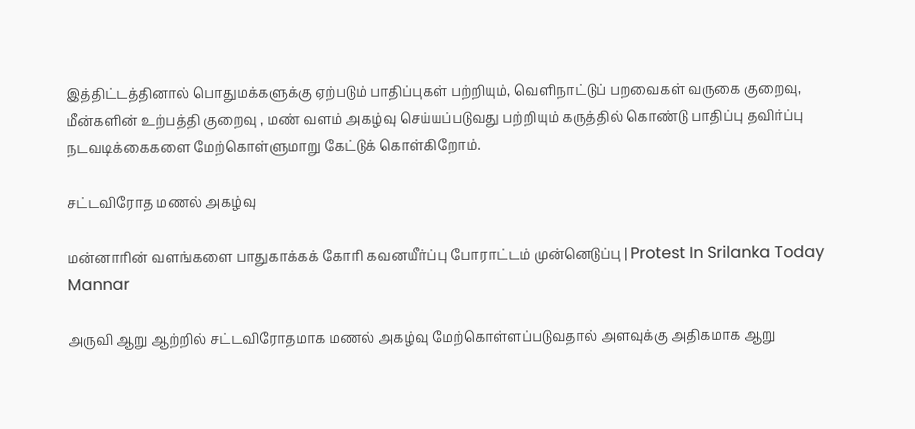இத்திட்டத்தினால் பொதுமக்களுக்கு ஏற்படும் பாதிப்புகள் பற்றியும், வெளிநாட்டுப் பறவைகள் வருகை குறைவு, மீன்களின் உற்பத்தி குறைவு , மண் வளம் அகழ்வு செய்யப்படுவது பற்றியும் கருத்தில் கொண்டு பாதிப்பு தவிர்ப்பு நடவடிக்கைகளை மேற்கொள்ளுமாறு கேட்டுக் கொள்கிறோம்.

சட்டவிரோத மணல் அகழ்வு

மன்னாரின் வளங்களை பாதுகாக்கக் கோரி கவனயீர்ப்பு போராட்டம் முன்னெடுப்பு | Protest In Srilanka Today Mannar

அருவி ஆறு ஆற்றில் சட்டவிரோதமாக மணல் அகழ்வு மேற்கொள்ளப்படுவதால் அளவுக்கு அதிகமாக ஆறு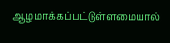ஆழமாக்கப்பட்டுள்ளமையால்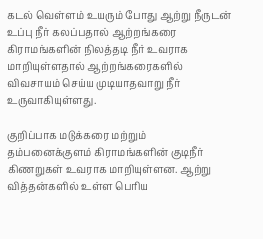கடல் வெள்ளம் உயரும் போது ஆற்று நீருடன் உப்பு நீர் கலப்பதால் ஆற்றங்கரை கிராமங்களின் நிலத்தடி நீர் உவராக மாறியுள்ளதால் ஆற்றங்கரைகளில் விவசாயம் செய்ய முடியாதவாறு நீர் உருவாகியுள்ளது.

குறிப்பாக மடுக்கரை மற்றும் தம்பனைக்குளம் கிராமங்களின் குடிநீர் கிணறுகள் உவராக மாறியுள்ளன. ஆற்று வித்தன்களில் உள்ள பெரிய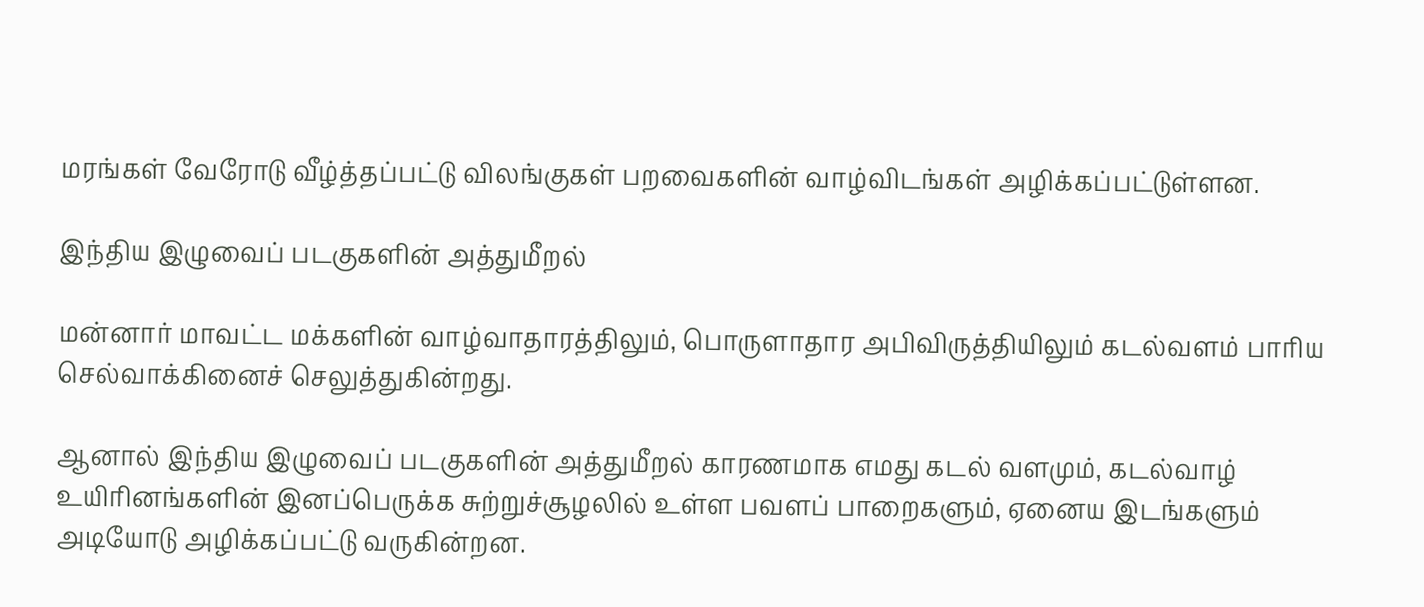மரங்கள் வேரோடு வீழ்த்தப்பட்டு விலங்குகள் பறவைகளின் வாழ்விடங்கள் அழிக்கப்பட்டுள்ளன.

இந்திய இழுவைப் படகுகளின் அத்துமீறல்

மன்னார் மாவட்ட மக்களின் வாழ்வாதாரத்திலும், பொருளாதார அபிவிருத்தியிலும் கடல்வளம் பாரிய செல்வாக்கினைச் செலுத்துகின்றது.

ஆனால் இந்திய இழுவைப் படகுகளின் அத்துமீறல் காரணமாக எமது கடல் வளமும், கடல்வாழ் உயிரினங்களின் இனப்பெருக்க சுற்றுச்சூழலில் உள்ள பவளப் பாறைகளும், ஏனைய இடங்களும் அடியோடு அழிக்கப்பட்டு வருகின்றன.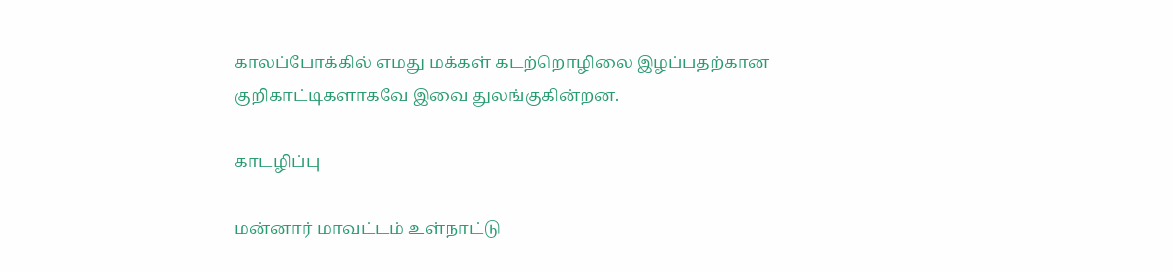காலப்போக்கில் எமது மக்கள் கடற்றொழிலை இழப்பதற்கான குறிகாட்டிகளாகவே இவை துலங்குகின்றன.

காடழிப்பு

மன்னார் மாவட்டம் உள்நாட்டு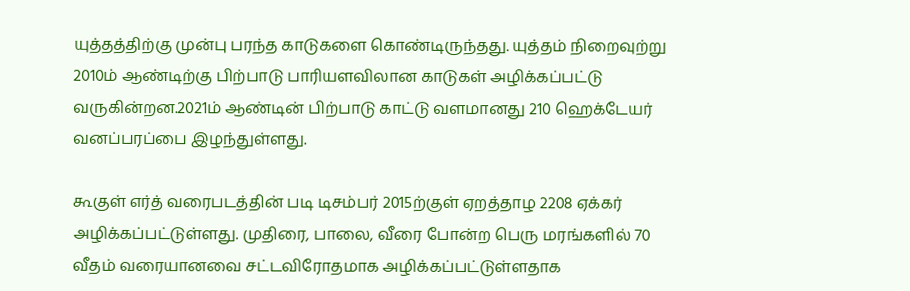யுத்தத்திற்கு முன்பு பரந்த காடுகளை கொண்டிருந்தது. யுத்தம் நிறைவுற்று 2010ம் ஆண்டிற்கு பிற்பாடு பாரியளவிலான காடுகள் அழிக்கப்பட்டு வருகின்றன.2021ம் ஆண்டின் பிற்பாடு காட்டு வளமானது 210 ஹெக்டேயர் வனப்பரப்பை இழந்துள்ளது.

கூகுள் எர்த் வரைபடத்தின் படி டிசம்பர் 2015ற்குள் ஏறத்தாழ 2208 ஏக்கர் அழிக்கப்பட்டுள்ளது. முதிரை, பாலை, வீரை போன்ற பெரு மரங்களில் 70 வீதம் வரையானவை சட்டவிரோதமாக அழிக்கப்பட்டுள்ளதாக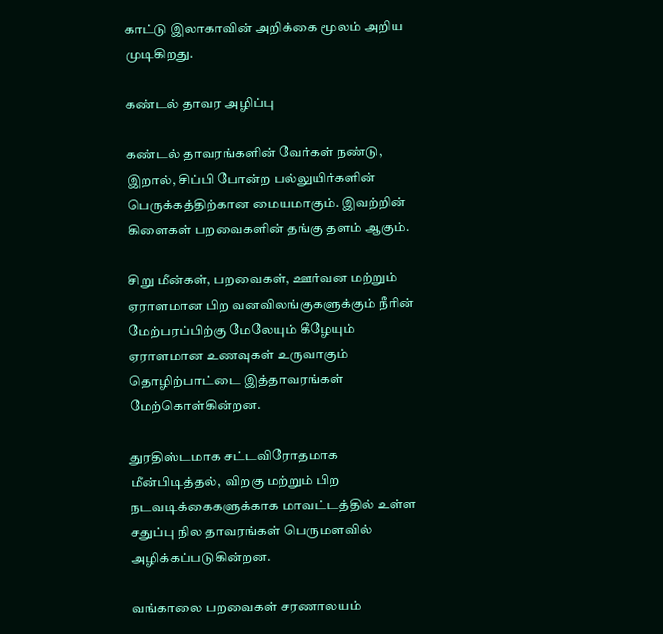காட்டு இலாகாவின் அறிக்கை மூலம் அறிய முடிகிறது.

கண்டல் தாவர அழிப்பு

கண்டல் தாவரங்களின் வேர்கள் நண்டு, இறால், சிப்பி போன்ற பல்லுயிர்களின் பெருக்கத்திற்கான மையமாகும். இவற்றின் கிளைகள் பறவைகளின் தங்கு தளம் ஆகும்.

சிறு மீன்கள், பறவைகள், ஊர்வன மற்றும் ஏராளமான பிற வனவிலங்குகளுக்கும் நீரின் மேற்பரப்பிற்கு மேலேயும் கீழேயும் ஏராளமான உணவுகள் உருவாகும் தொழிற்பாட்டை இத்தாவரங்கள் மேற்கொள்கின்றன.

துரதிஸ்டமாக சட்டவிரோதமாக மீன்பிடித்தல்,  விறகு மற்றும் பிற நடவடிக்கைகளுக்காக மாவட்டத்தில் உள்ள சதுப்பு நில தாவரங்கள் பெருமளவில் அழிக்கப்படுகின்றன.

வங்காலை பறவைகள் சரணாலயம்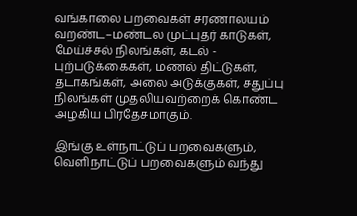வங்காலை பறவைகள் சரணாலயம் வறண்ட–மண்டல முட்புதர் காடுகள், மேய்ச்சல் நிலங்கள், கடல் - புற்படுக்கைகள், மணல் திட்டுகள், தடாகங்கள், அலை அடுக்குகள், சதுப்பு நிலங்கள் முதலியவற்றைக் கொண்ட அழகிய பிரதேசமாகும்.

இங்கு உள்நாட்டுப் பறவைகளும், வெளிநாட்டுப் பறவைகளும் வந்து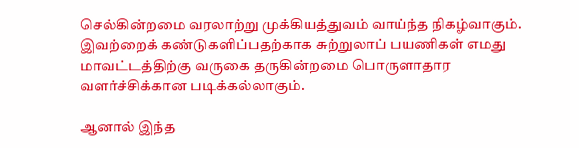செல்கின்றமை வரலாற்று முக்கியத்துவம் வாய்ந்த நிகழ்வாகும். இவற்றைக் கண்டுகளிப்பதற்காக சுற்றுலாப் பயணிகள் எமது மாவட்டத்திற்கு வருகை தருகின்றமை பொருளாதார வளர்ச்சிக்கான படிக்கல்லாகும்.

ஆனால் இந்த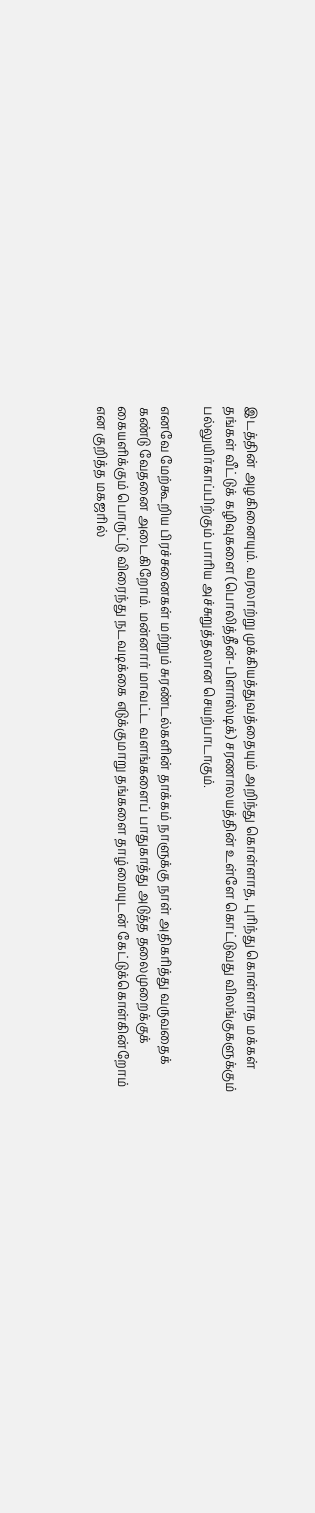இடத்தின் அழகினையும். வரலாற்று முக்கியத்துவத்தையும் அறிந்து கொள்ளாத, புரிந்து கொள்ளாத மக்கள் தங்கள் வீட்டுக் கழிவுகளை (பொலித்தீன்-பிளாஸ்டிக்) சரணாலயத்தின் உள்ளே கொட்டுவது விலங்குகளுக்கும் பல்லுயிர்காப்பிற்கும் பாரிய அச்சுறுத்தலான செயற்பாடாகும்.

எனவே மேற்கூறிய பிரச்சனைகள் மற்றும் சுரண்டல்களின் தாக்கம் நாளுக்கு நாள் அதிகரித்து வருவதைக் கண்டு வேதனை அடைகிறோம். மன்னார் மாவட்ட வளங்களைப் பாதுகாத்து அடுத்த தலைமுறைக்குக் கையளிக்கும் பொருட்டு விரைந்து நடவடிக்கை எடுக்குமாறு தங்களை தாழ்மையுடன் கேட்டுக்கொள்கின்றோம் என குறித்த மகஜரில்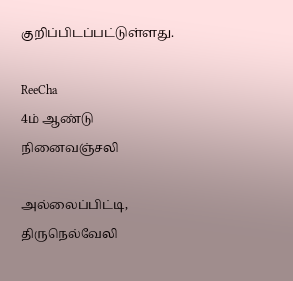குறிப்பிடப்பட்டுள்ளது.

ReeCha
4ம் ஆண்டு நினைவஞ்சலி

அல்லைப்பிட்டி, திருநெல்வேலி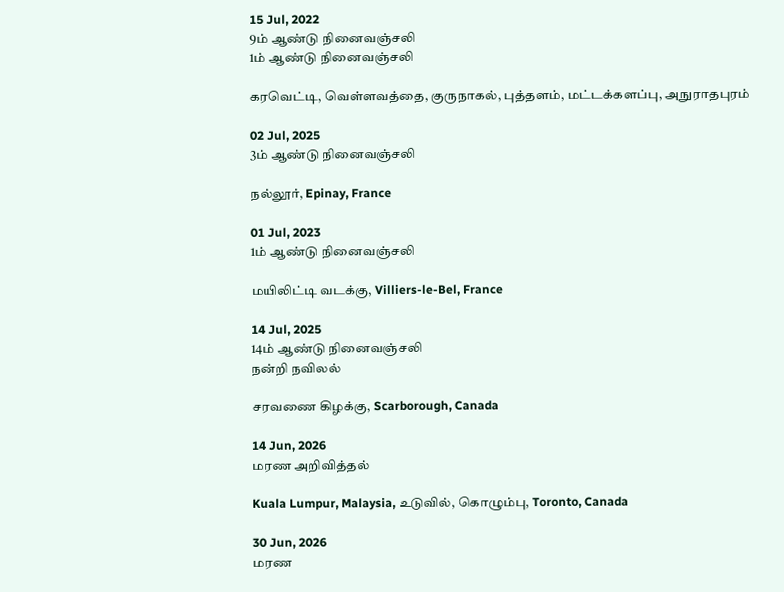15 Jul, 2022
9ம் ஆண்டு நினைவஞ்சலி
1ம் ஆண்டு நினைவஞ்சலி

கரவெட்டி, வெள்ளவத்தை, குருநாகல், புத்தளம், மட்டக்களப்பு, அநுராதபுரம்

02 Jul, 2025
3ம் ஆண்டு நினைவஞ்சலி

நல்லூர், Epinay, France

01 Jul, 2023
1ம் ஆண்டு நினைவஞ்சலி

மயிலிட்டி வடக்கு, Villiers-le-Bel, France

14 Jul, 2025
14ம் ஆண்டு நினைவஞ்சலி
நன்றி நவிலல்

சரவணை கிழக்கு, Scarborough, Canada

14 Jun, 2026
மரண அறிவித்தல்

Kuala Lumpur, Malaysia, உடுவில், கொழும்பு, Toronto, Canada

30 Jun, 2026
மரண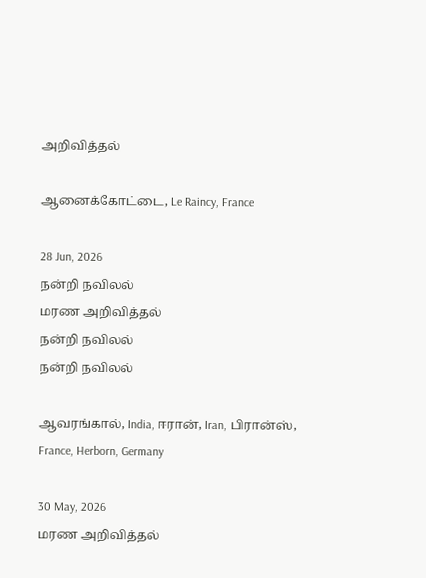அறிவித்தல்

ஆனைக்கோட்டை, Le Raincy, France

28 Jun, 2026
நன்றி நவிலல்
மரண அறிவித்தல்
நன்றி நவிலல்
நன்றி நவிலல்

ஆவரங்கால், India, ஈரான், Iran, பிரான்ஸ், France, Herborn, Germany

30 May, 2026
மரண அறிவித்தல்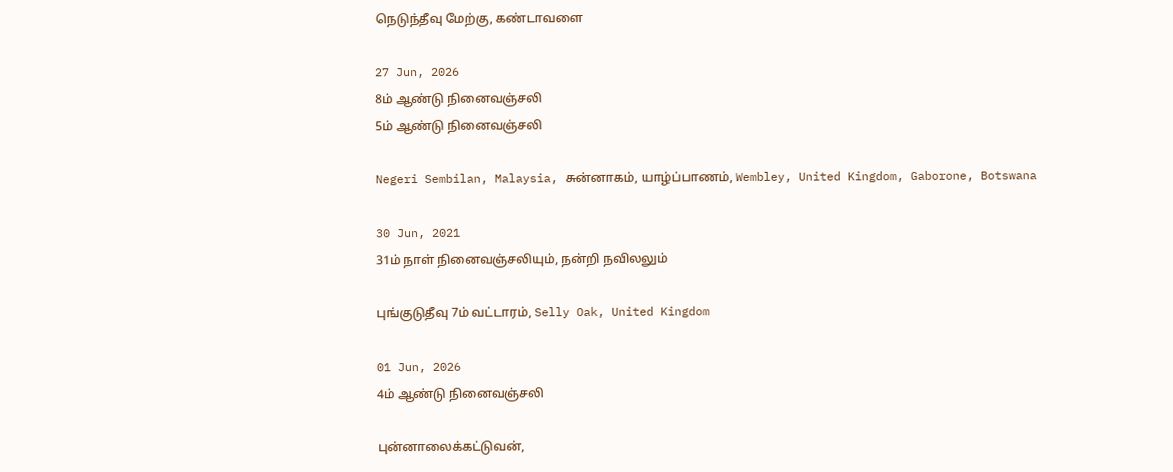நெடுந்தீவு மேற்கு, கண்டாவளை

27 Jun, 2026
8ம் ஆண்டு நினைவஞ்சலி
5ம் ஆண்டு நினைவஞ்சலி

Negeri Sembilan, Malaysia, சுன்னாகம், யாழ்ப்பாணம், Wembley, United Kingdom, Gaborone, Botswana

30 Jun, 2021
31ம் நாள் நினைவஞ்சலியும், நன்றி நவிலலும்

புங்குடுதீவு 7ம் வட்டாரம், Selly Oak, United Kingdom

01 Jun, 2026
4ம் ஆண்டு நினைவஞ்சலி

புன்னாலைக்கட்டுவன்,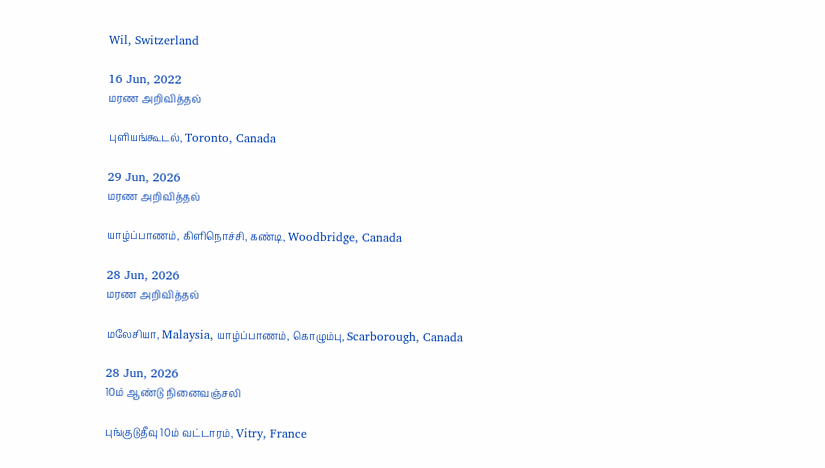Wil, Switzerland

16 Jun, 2022
மரண அறிவித்தல்

புளியங்கூடல், Toronto, Canada

29 Jun, 2026
மரண அறிவித்தல்

யாழ்ப்பாணம், கிளிநொச்சி, கண்டி, Woodbridge, Canada

28 Jun, 2026
மரண அறிவித்தல்

மலேசியா, Malaysia, யாழ்ப்பாணம், கொழும்பு, Scarborough, Canada

28 Jun, 2026
10ம் ஆண்டு நினைவஞ்சலி

புங்குடுதீவு 10ம் வட்டாரம், Vitry, France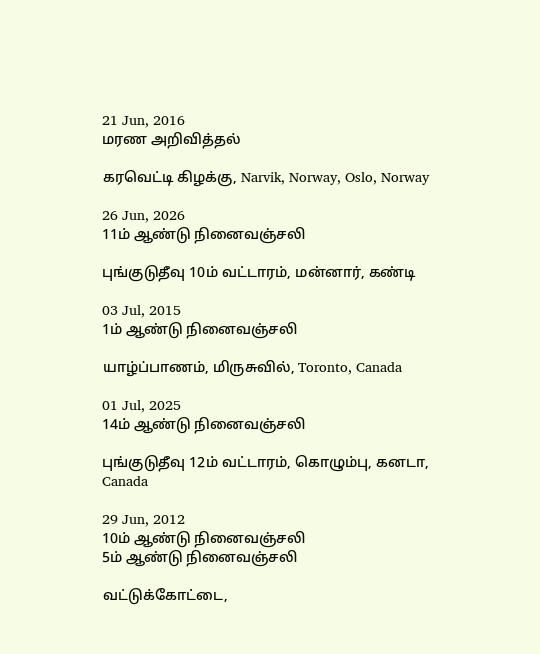21 Jun, 2016
மரண அறிவித்தல்

கரவெட்டி கிழக்கு, Narvik, Norway, Oslo, Norway

26 Jun, 2026
11ம் ஆண்டு நினைவஞ்சலி

புங்குடுதீவு 10ம் வட்டாரம், மன்னார், கண்டி

03 Jul, 2015
1ம் ஆண்டு நினைவஞ்சலி

யாழ்ப்பாணம், மிருசுவில், Toronto, Canada

01 Jul, 2025
14ம் ஆண்டு நினைவஞ்சலி

புங்குடுதீவு 12ம் வட்டாரம், கொழும்பு, கனடா, Canada

29 Jun, 2012
10ம் ஆண்டு நினைவஞ்சலி
5ம் ஆண்டு நினைவஞ்சலி

வட்டுக்கோட்டை,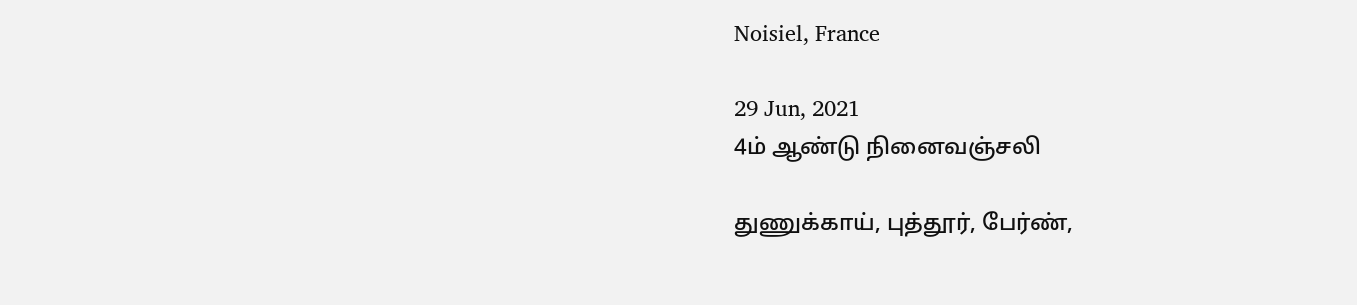Noisiel, France

29 Jun, 2021
4ம் ஆண்டு நினைவஞ்சலி

துணுக்காய், புத்தூர், பேர்ண்,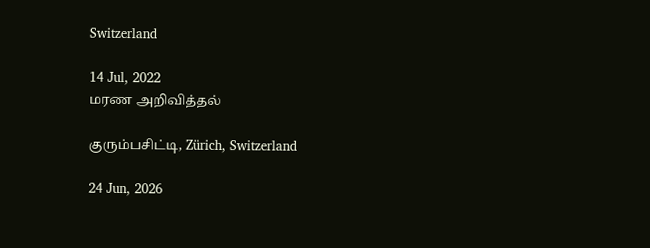Switzerland

14 Jul, 2022
மரண அறிவித்தல்

குரும்பசிட்டி, Zürich, Switzerland

24 Jun, 2026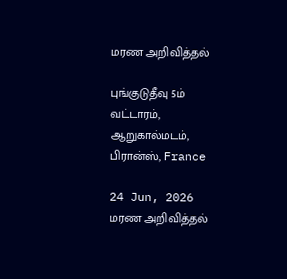மரண அறிவித்தல்

புங்குடுதீவு 5ம் வட்டாரம், ஆறுகால்மடம், பிரான்ஸ், France

24 Jun, 2026
மரண அறிவித்தல்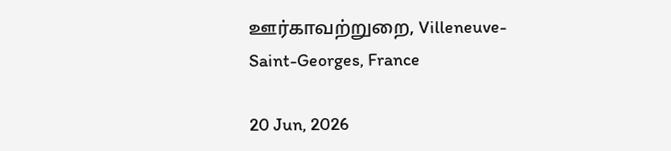ஊர்காவற்றுறை, Villeneuve-Saint-Georges, France

20 Jun, 2026